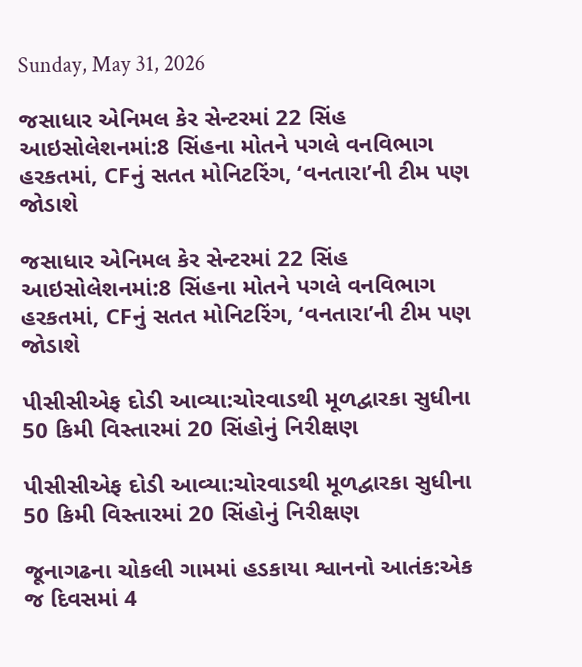Sunday, May 31, 2026

જસાધાર એનિમલ કેર સેન્ટરમાં 22 સિંહ આઇસોલેશનમાં:8 સિંહના મોતને પગલે વનવિભાગ હરકતમાં, CFનું સતત મોનિટરિંગ, ‘વનતારા’ની ટીમ પણ જોડાશે

જસાધાર એનિમલ કેર સેન્ટરમાં 22 સિંહ આઇસોલેશનમાં:8 સિંહના મોતને પગલે વનવિભાગ હરકતમાં, CFનું સતત મોનિટરિંગ, ‘વનતારા’ની ટીમ પણ જોડાશે

પીસીસીએફ દોડી આવ્યા:ચોરવાડથી મૂળદ્વારકા સુધીના 50 કિમી વિસ્તારમાં 20 સિંહોનું નિરીક્ષણ

પીસીસીએફ દોડી આવ્યા:ચોરવાડથી મૂળદ્વારકા સુધીના 50 કિમી વિસ્તારમાં 20 સિંહોનું નિરીક્ષણ

જૂનાગઢના ચોકલી ગામમાં હડકાયા શ્વાનનો આતંક:એક જ દિવસમાં 4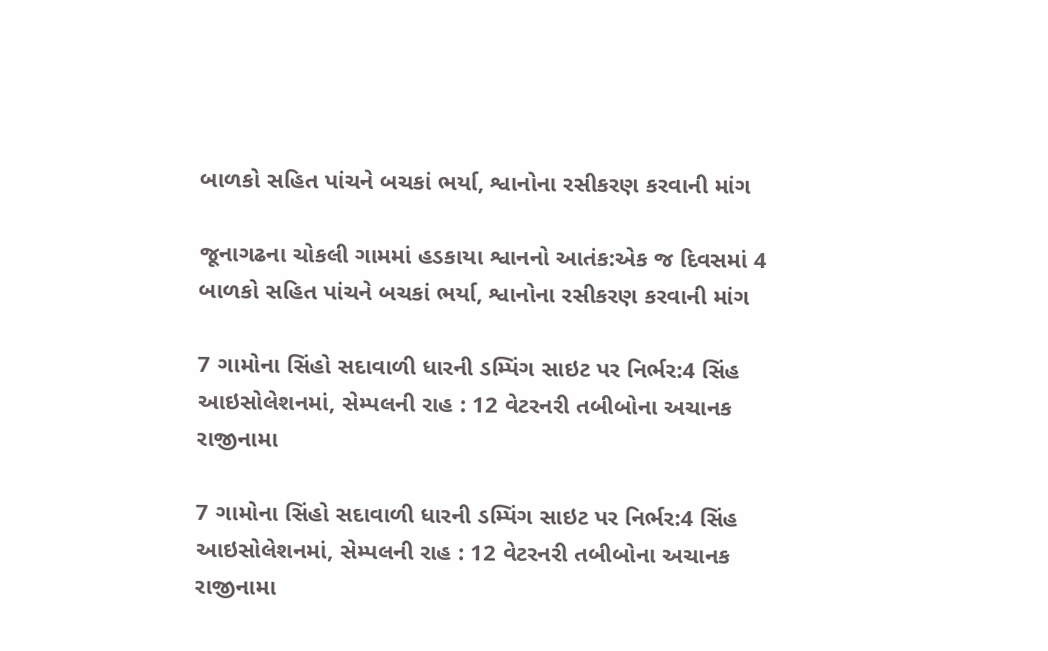બાળકો સહિત પાંચને બચકાં ભર્યા, શ્વાનોના રસીકરણ કરવાની માંગ

જૂનાગઢના ચોકલી ગામમાં હડકાયા શ્વાનનો આતંક:એક જ દિવસમાં 4 બાળકો સહિત પાંચને બચકાં ભર્યા, શ્વાનોના રસીકરણ કરવાની માંગ

7 ગામોના સિંહો સદાવાળી ધારની ડમ્પિંગ સાઇટ પર નિર્ભર:4 સિંહ આઇસોલેશનમાં, સેમ્પલની રાહ : 12 વેટરનરી તબીબોના અચાનક રાજીનામા

7 ગામોના સિંહો સદાવાળી ધારની ડમ્પિંગ સાઇટ પર નિર્ભર:4 સિંહ આઇસોલેશનમાં, સેમ્પલની રાહ : 12 વેટરનરી તબીબોના અચાનક રાજીનામા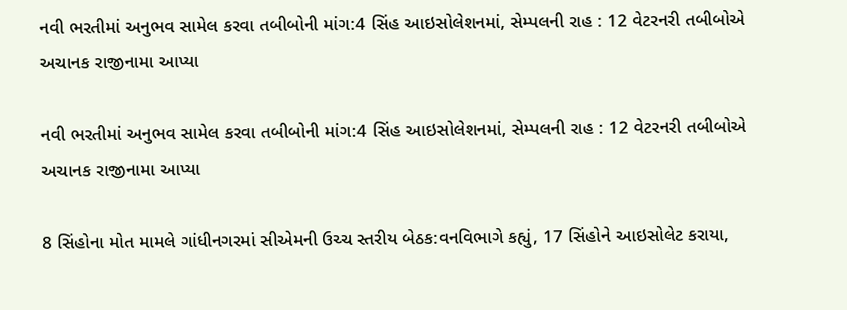નવી ભરતીમાં અનુભવ સામેલ કરવા તબીબોની માંગ:4 સિંહ આઇસોલેશનમાં, સેમ્પલની રાહ : 12 વેટરનરી તબીબોએ અચાનક રાજીનામા આપ્યા

નવી ભરતીમાં અનુભવ સામેલ કરવા તબીબોની માંગ:4 સિંહ આઇસોલેશનમાં, સેમ્પલની રાહ : 12 વેટરનરી તબીબોએ અચાનક રાજીનામા આપ્યા

8 સિંહોના મોત મામલે ગાંધીનગરમાં સીએમની ઉચ્ચ સ્તરીય બેઠક:વનવિભાગે કહ્યું, 17 સિંહોને આઇસોલેટ કરાયા,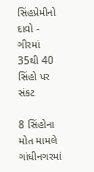સિંહપ્રેમીનો દાવો - ગીરમાં 35થી 40 સિંહો પર સંકટ

8 સિંહોના મોત મામલે ગાંધીનગરમાં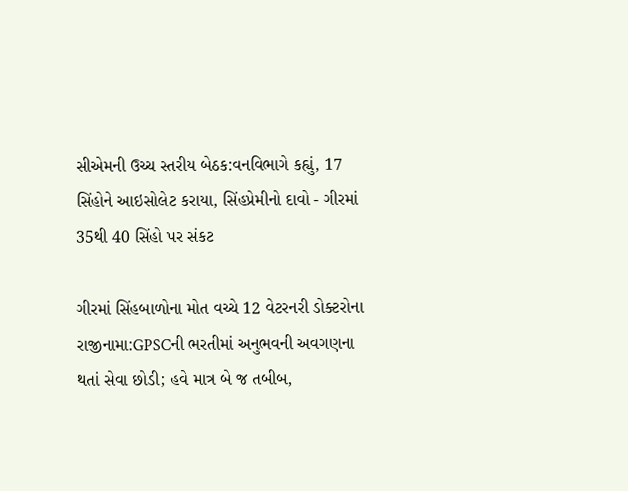સીએમની ઉચ્ચ સ્તરીય બેઠક:વનવિભાગે કહ્યું, 17 સિંહોને આઇસોલેટ કરાયા, સિંહપ્રેમીનો દાવો - ગીરમાં 35થી 40 સિંહો પર સંકટ

ગીરમાં સિંહબાળોના મોત વચ્ચે 12 વેટરનરી ડોક્ટરોના રાજીનામા:GPSCની ભરતીમાં અનુભવની અવગણના થતાં સેવા છોડી; હવે માત્ર બે જ તબીબ,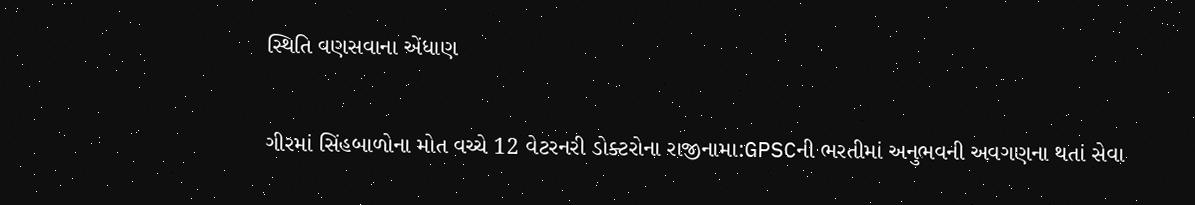સ્થિતિ વણસવાના એંધાણ

ગીરમાં સિંહબાળોના મોત વચ્ચે 12 વેટરનરી ડોક્ટરોના રાજીનામા:GPSCની ભરતીમાં અનુભવની અવગણના થતાં સેવા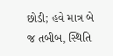છોડી; હવે માત્ર બે જ તબીબ, સ્થિતિ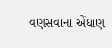વણસવાના એંધાણ